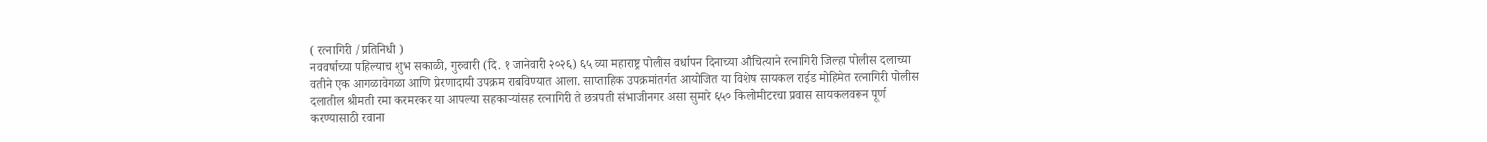( रत्नागिरी /प्रतिनिधी )
नववर्षाच्या पहिल्याच शुभ सकाळी, गुरुवारी (दि. १ जानेवारी २०२६) ६५ व्या महाराष्ट्र पोलीस वर्धापन दिनाच्या औचित्याने रत्नागिरी जिल्हा पोलीस दलाच्या वतीने एक आगळावेगळा आणि प्रेरणादायी उपक्रम राबविण्यात आला. साप्ताहिक उपक्रमांतर्गत आयोजित या विशेष सायकल राईड मोहिमेत रत्नागिरी पोलीस दलातील श्रीमती रमा करमरकर या आपल्या सहकाऱ्यांसह रत्नागिरी ते छत्रपती संभाजीनगर असा सुमारे ६५० किलोमीटरचा प्रवास सायकलवरून पूर्ण करण्यासाठी रवाना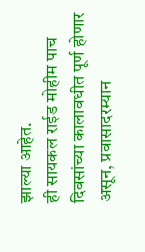झाल्या आहेत.
ही सायकल राईड मोहीम पाच दिवसांच्या कालावधीत पूर्ण होणार असून, प्रवासादरम्यान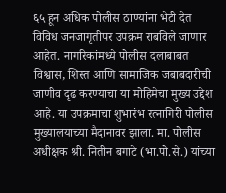६५ हून अधिक पोलीस ठाण्यांना भेटी देत विविध जनजागृतीपर उपक्रम राबविले जाणार आहेत. नागरिकांमध्ये पोलीस दलाबाबत विश्वास, शिस्त आणि सामाजिक जबाबदारीची जाणीव दृढ करण्याचा या मोहिमेचा मुख्य उद्देश आहे. या उपक्रमाचा शुभारंभ रत्नागिरी पोलीस मुख्यालयाच्या मैदानावर झाला. मा. पोलीस अधीक्षक श्री. नितीन बगाटे (भा.पो.से.) यांच्या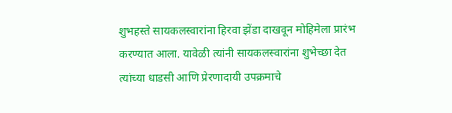शुभहस्ते सायकलस्वारांना हिरवा झेंडा दाखवून मोहिमेला प्रारंभ करण्यात आला. यावेळी त्यांनी सायकलस्वारांना शुभेच्छा देत त्यांच्या धाडसी आणि प्रेरणादायी उपक्रमाचे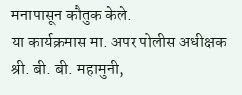मनापासून कौतुक केले.
या कार्यक्रमास मा. अपर पोलीस अधीक्षक श्री. बी. बी. महामुनी,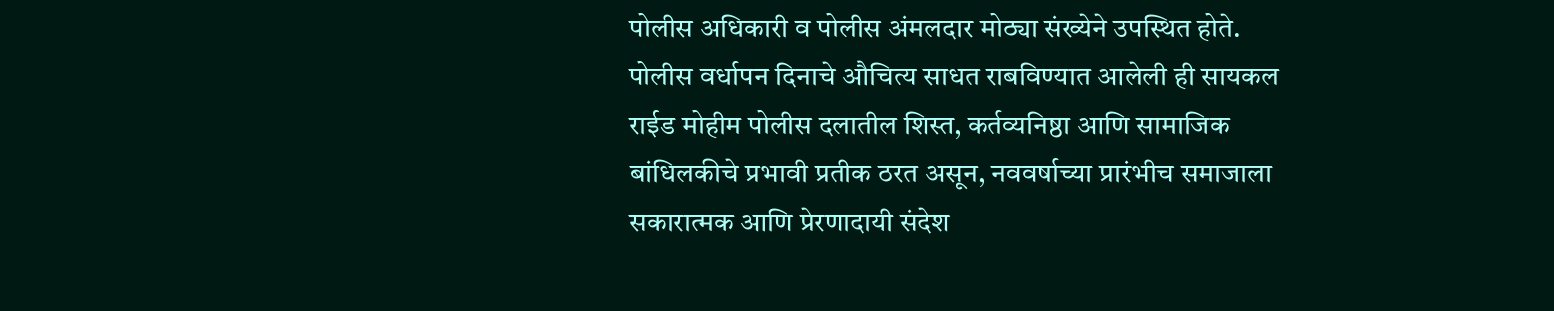पोलीस अधिकारी व पोलीस अंमलदार मोठ्या संख्येने उपस्थित होते. पोलीस वर्धापन दिनाचे औचित्य साधत राबविण्यात आलेली ही सायकल राईड मोहीम पोलीस दलातील शिस्त, कर्तव्यनिष्ठा आणि सामाजिक बांधिलकीचे प्रभावी प्रतीक ठरत असून, नववर्षाच्या प्रारंभीच समाजाला सकारात्मक आणि प्रेरणादायी संदेश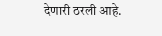देणारी ठरली आहे.